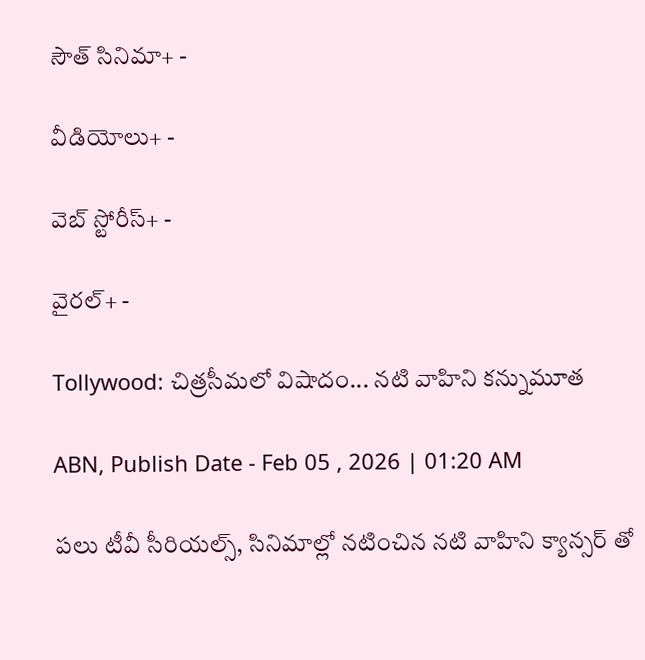సౌత్ సినిమా+ -

వీడియోలు+ -

వెబ్ స్టోరీస్+ -

వైరల్+ -

Tollywood: చిత్రసీమలో విషాదం... నటి వాహిని కన్నుమూత

ABN, Publish Date - Feb 05 , 2026 | 01:20 AM

పలు టీవీ సీరియల్స్, సినిమాల్లో నటించిన నటి వాహిని క్యాన్సర్ తో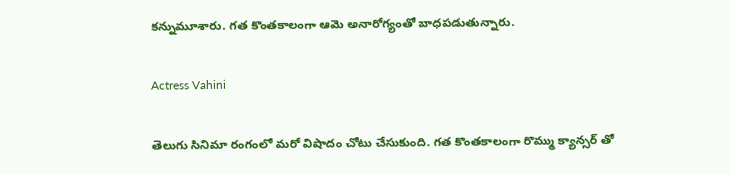కన్నుమూశారు. గత కొంతకాలంగా ఆమె అనారోగ్యంతో బాధపడుతున్నారు.

Actress Vahini

తెలుగు సినిమా రంగంలో మరో విషాదం చోటు చేసుకుంది. గత కొంతకాలంగా రొమ్ము క్యాన్సర్ తో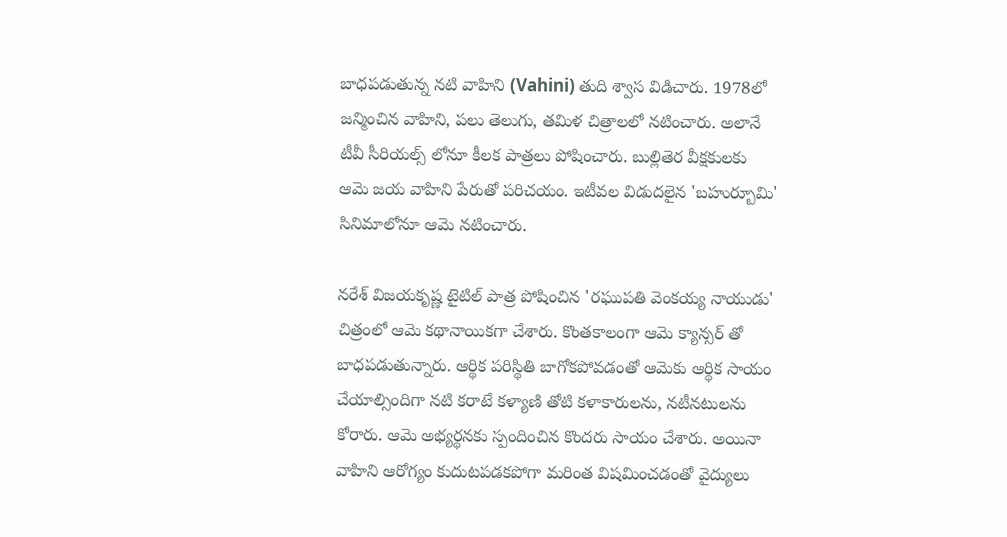బాధపడుతున్న నటి వాహిని (Vahini) తుది శ్వాస విడిచారు. 1978లో జన్మించిన వాహిని, పలు తెలుగు, తమిళ చిత్రాలలో నటించారు. అలానే టీవీ సీరియల్స్ లోనూ కీలక పాత్రలు పోషించారు. బుల్లితెర వీక్షకులకు ఆమె జయ వాహిని పేరుతో పరిచయం. ఇటీవల విడుదలైన 'బహుర్బూమి' సినిమాలోనూ ఆమె నటించారు.

నరేశ్‌ విజయకృష్ణ టైటిల్ పాత్ర పోషించిన 'రఘుపతి వెంకయ్య నాయుడు' చిత్రంలో ఆమె కథానాయికగా చేశారు. కొంతకాలంగా ఆమె క్యాన్సర్ తో బాధపడుతున్నారు. ఆర్థిక పరిస్థితి బాగోకపోవడంతో ఆమెకు ఆర్థిక సాయం చేయాల్సిందిగా నటి కరాటే కళ్యాణి తోటి కళాకారులను, నటీనటులను కోరారు. ఆమె అభ్యర్థనకు స్పందించిన కొందరు సాయం చేశారు. అయినా వాహిని ఆరోగ్యం కుదుటపడకపోగా మరింత విషమించడంతో వైద్యులు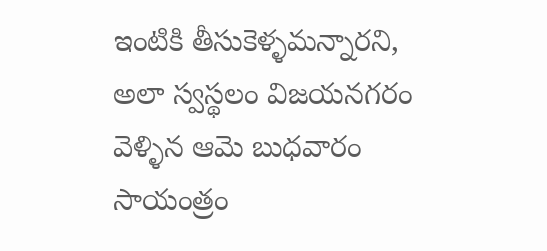ఇంటికి తీసుకెళ్ళమన్నారని, అలా స్వస్థలం విజయనగరం వెళ్ళిన ఆమె బుధవారం సాయంత్రం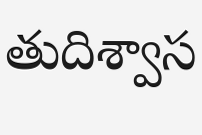తుదిశ్వాస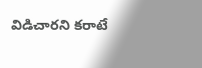విడిచారని కరాటే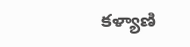కళ్యాణి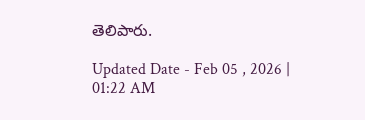తెలిపారు.

Updated Date - Feb 05 , 2026 | 01:22 AM